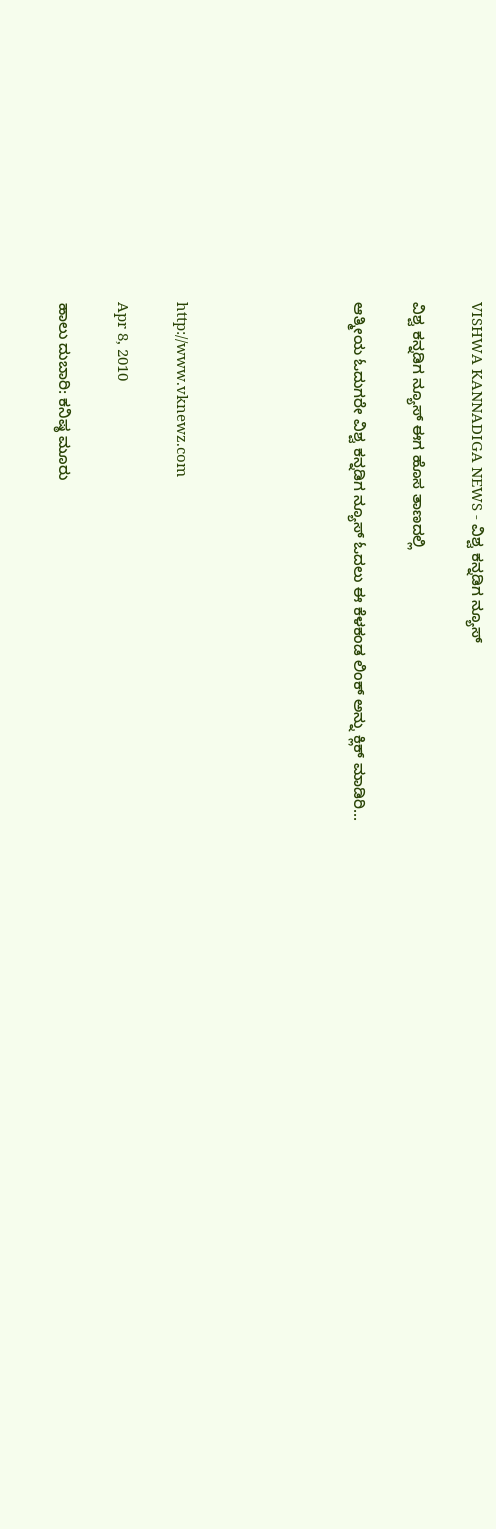VISHWA KANNADIGA NEWS - ವಿಶ್ವ ಕನ್ನಡಿಗ ನ್ಯೂಸ್

ವಿಶ್ವ ಕನ್ನಡಿಗ ನ್ಯೂಸ್ ಈಗ ಹೊಸ ತಾಣದಲ್ಲಿ

ಆತ್ಮೀಯ ಓದುಗರೇ ವಿಶ್ವ ಕನ್ನಡಿಗ ನ್ಯೂಸ್ ಓದಲು ಈ ಕೆಳಕಂಡ ಲಿಂಕ್ ಅನ್ನು ಕ್ಲಿಕ್ ಮಾಡಿರಿ...





http://www.vknewz.com

Apr 8, 2010

ಹಾಲು ದುಬಾರಿ: ಕನಿಷ್ಠ ಮೂರು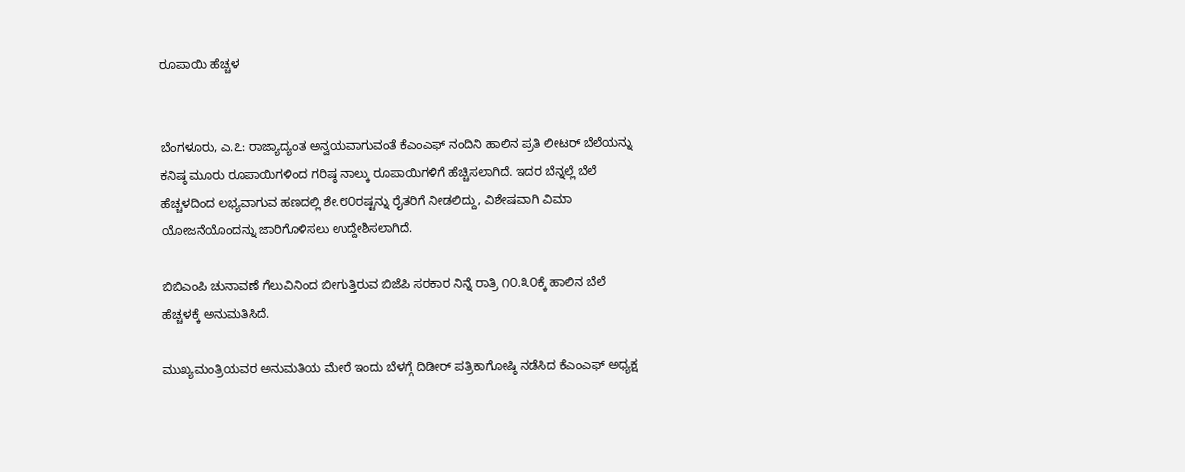ರೂಪಾಯಿ ಹೆಚ್ಚಳ


ಬೆಂಗಳೂರು, ಎ.೭: ರಾಜ್ಯಾದ್ಯಂತ ಅನ್ವಯವಾಗುವಂತೆ ಕೆ‌ಎಂಎಫ್ ನಂದಿನಿ ಹಾಲಿನ ಪ್ರತಿ ಲೀಟರ್ ಬೆಲೆಯನ್ನು ಕನಿಷ್ಠ ಮೂರು ರೂಪಾಯಿಗಳಿಂದ ಗರಿಷ್ಠ ನಾಲ್ಕು ರೂಪಾಯಿಗಳಿಗೆ ಹೆಚ್ಚಿಸಲಾಗಿದೆ. ಇದರ ಬೆನ್ನಲ್ಲೆ ಬೆಲೆ ಹೆಚ್ಚಳದಿಂದ ಲಭ್ಯವಾಗುವ ಹಣದಲ್ಲಿ ಶೇ.೮೦ರಷ್ಟನ್ನು ರೈತರಿಗೆ ನೀಡಲಿದ್ದು, ವಿಶೇಷವಾಗಿ ವಿಮಾ ಯೋಜನೆಯೊಂದನ್ನು ಜಾರಿಗೊಳಿಸಲು ಉದ್ದೇಶಿಸಲಾಗಿದೆ.

ಬಿಬಿ‌ಎಂಪಿ ಚುನಾವಣೆ ಗೆಲುವಿನಿಂದ ಬೀಗುತ್ತಿರುವ ಬಿಜೆಪಿ ಸರಕಾರ ನಿನ್ನೆ ರಾತ್ರಿ ೧೦.೩೦ಕ್ಕೆ ಹಾಲಿನ ಬೆಲೆ ಹೆಚ್ಚಳಕ್ಕೆ ಅನುಮತಿಸಿದೆ.

ಮುಖ್ಯಮಂತ್ರಿಯವರ ಅನುಮತಿಯ ಮೇರೆ ಇಂದು ಬೆಳಗ್ಗೆ ದಿಡೀರ್ ಪತ್ರಿಕಾಗೋಷ್ಠಿ ನಡೆಸಿದ ಕೆ‌ಎಂಎಫ್ ಅಧ್ಯಕ್ಷ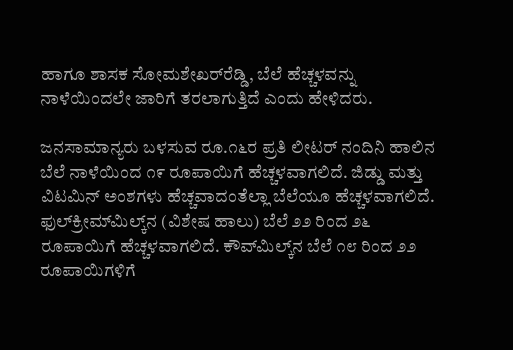ಹಾಗೂ ಶಾಸಕ ಸೋಮಶೇಖರ್‌ರೆಡ್ಡಿ, ಬೆಲೆ ಹೆಚ್ಚಳವನ್ನು ನಾಳೆಯಿಂದಲೇ ಜಾರಿಗೆ ತರಲಾಗುತ್ತಿದೆ ಎಂದು ಹೇಳಿದರು.

ಜನಸಾಮಾನ್ಯರು ಬಳಸುವ ರೂ.೧೬ರ ಪ್ರತಿ ಲೀಟರ್ ನಂದಿನಿ ಹಾಲಿನ ಬೆಲೆ ನಾಳೆಯಿಂದ ೧೯ ರೂಪಾಯಿಗೆ ಹೆಚ್ಚಳವಾಗಲಿದೆ. ಜಿಡ್ಡು ಮತ್ತು ವಿಟಮಿನ್ ಅಂಶಗಳು ಹೆಚ್ಚವಾದಂತೆಲ್ಲಾ ಬೆಲೆಯೂ ಹೆಚ್ಚಳವಾಗಲಿದೆ. ಫುಲ್‌ಕ್ರೀಮ್‌ಮಿಲ್ಕ್‌ನ (ವಿಶೇಷ ಹಾಲು) ಬೆಲೆ ೨೨ ರಿಂದ ೨೬ ರೂಪಾಯಿಗೆ ಹೆಚ್ಚಳವಾಗಲಿದೆ. ಕೌವ್‌ಮಿಲ್ಕ್‌ನ ಬೆಲೆ ೧೮ ರಿಂದ ೨೨ ರೂಪಾಯಿಗಳಿಗೆ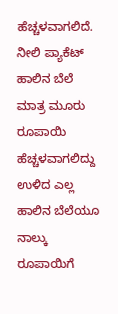ಹೆಚ್ಚಳವಾಗಲಿದೆ. ನೀಲಿ ಪ್ಯಾಕೆಟ್ ಹಾಲಿನ ಬೆಲೆ ಮಾತ್ರ ಮೂರು ರೂಪಾಯಿ ಹೆಚ್ಚಳವಾಗಲಿದ್ದು ಉಳಿದ ಎಲ್ಲ ಹಾಲಿನ ಬೆಲೆಯೂ ನಾಲ್ಕು ರೂಪಾಯಿಗೆ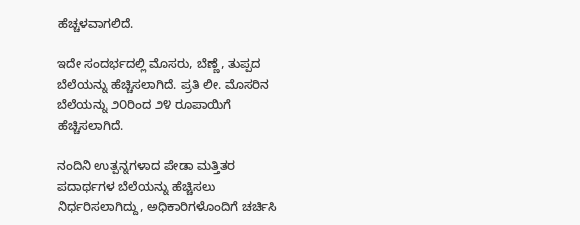ಹೆಚ್ಚಳವಾಗಲಿದೆ.

ಇದೇ ಸಂದರ್ಭದಲ್ಲಿ ಮೊಸರು, ಬೆಣ್ಣೆ, ತುಪ್ಪದ ಬೆಲೆಯನ್ನು ಹೆಚ್ಚಿಸಲಾಗಿದೆ. ಪ್ರತಿ ಲೀ. ಮೊಸರಿನ ಬೆಲೆಯನ್ನು ೨೦ರಿಂದ ೨೪ ರೂಪಾಯಿಗೆ ಹೆಚ್ಚಿಸಲಾಗಿದೆ.

ನಂದಿನಿ ಉತ್ಪನ್ನಗಳಾದ ಪೇಡಾ ಮತ್ತಿತರ ಪದಾರ್ಥಗಳ ಬೆಲೆಯನ್ನು ಹೆಚ್ಚಿಸಲು ನಿರ್ಧರಿಸಲಾಗಿದ್ದು, ಅಧಿಕಾರಿಗಳೊಂದಿಗೆ ಚರ್ಚಿಸಿ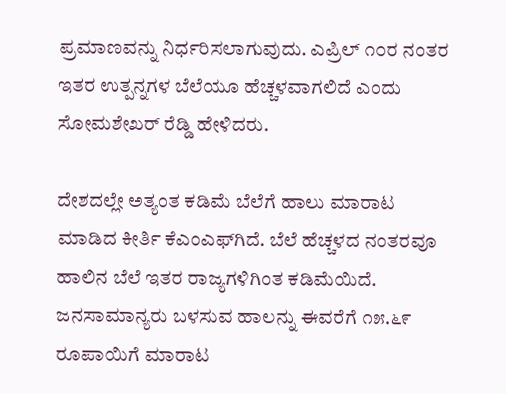ಪ್ರಮಾಣವನ್ನು ನಿರ್ಧರಿಸಲಾಗುವುದು. ಎಪ್ರಿಲ್ ೧೦ರ ನಂತರ ಇತರ ಉತ್ಪನ್ನಗಳ ಬೆಲೆಯೂ ಹೆಚ್ಚಳವಾಗಲಿದೆ ಎಂದು ಸೋಮಶೇಖರ್ ರೆಡ್ಡಿ ಹೇಳಿದರು.

ದೇಶದಲ್ಲೇ ಅತ್ಯಂತ ಕಡಿಮೆ ಬೆಲೆಗೆ ಹಾಲು ಮಾರಾಟ ಮಾಡಿದ ಕೀರ್ತಿ ಕೆ‌ಎಂಎಫ್‌ಗಿದೆ. ಬೆಲೆ ಹೆಚ್ಚಳದ ನಂತರವೂ ಹಾಲಿನ ಬೆಲೆ ಇತರ ರಾಜ್ಯಗಳಿಗಿಂತ ಕಡಿಮೆಯಿದೆ. ಜನಸಾಮಾನ್ಯರು ಬಳಸುವ ಹಾಲನ್ನು ಈವರೆಗೆ ೧೫.೬೯ ರೂಪಾಯಿಗೆ ಮಾರಾಟ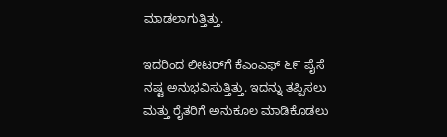ಮಾಡಲಾಗುತ್ತಿತ್ತು.

ಇದರಿಂದ ಲೀಟರ್‌ಗೆ ಕೆ‌ಎಂಎಫ್ ೬೯ ಪೈಸೆ ನಷ್ಟ ಅನುಭವಿಸುತ್ತಿತ್ತು. ಇದನ್ನು ತಪ್ಪಿಸಲು ಮತ್ತು ರೈತರಿಗೆ ಅನುಕೂಲ ಮಾಡಿಕೊಡಲು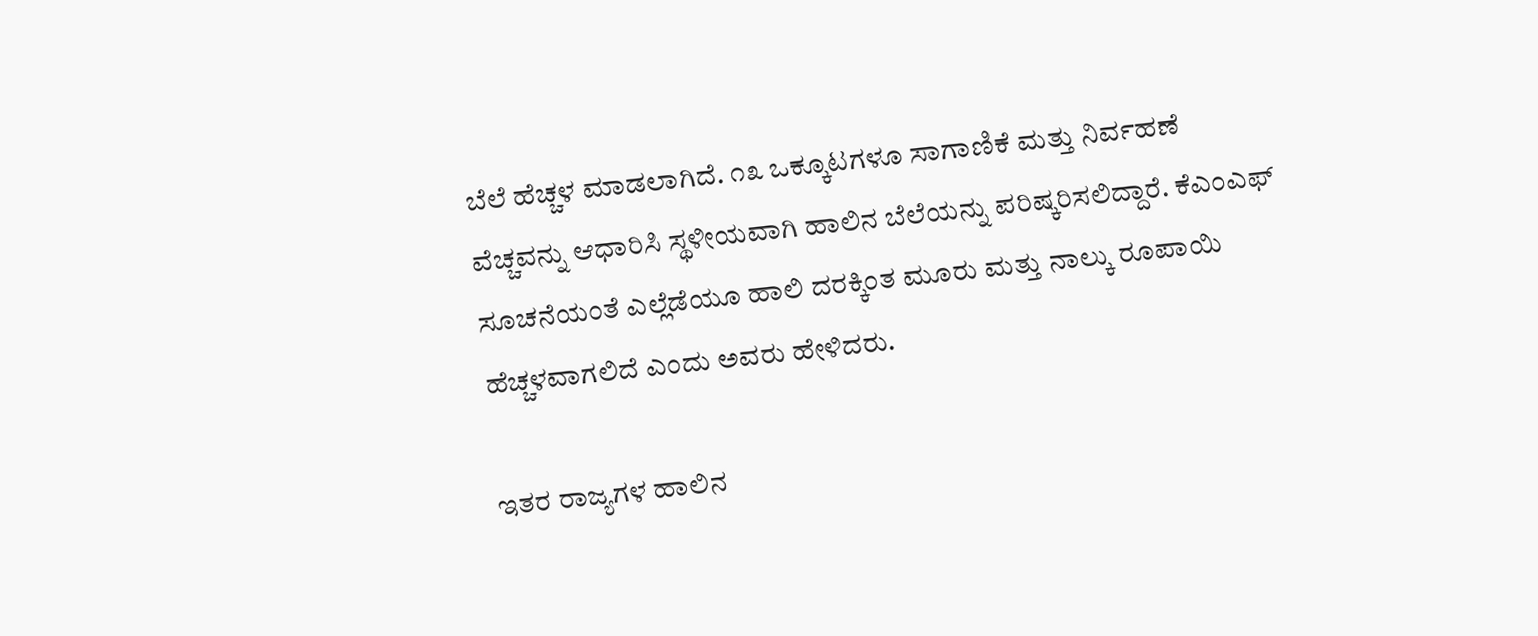ಬೆಲೆ ಹೆಚ್ಚಳ ಮಾಡಲಾಗಿದೆ. ೧೩ ಒಕ್ಕೂಟಗಳೂ ಸಾಗಾಣಿಕೆ ಮತ್ತು ನಿರ್ವಹಣೆ ವೆಚ್ಚವನ್ನು ಆಧಾರಿಸಿ ಸ್ಥಳೀಯವಾಗಿ ಹಾಲಿನ ಬೆಲೆಯನ್ನು ಪರಿಷ್ಕರಿಸಲಿದ್ದಾರೆ. ಕೆ‌ಎಂಎಫ್ ಸೂಚನೆಯಂತೆ ಎಲ್ಲೆಡೆಯೂ ಹಾಲಿ ದರಕ್ಕಿಂತ ಮೂರು ಮತ್ತು ನಾಲ್ಕು ರೂಪಾಯಿ ಹೆಚ್ಚಳವಾಗಲಿದೆ ಎಂದು ಅವರು ಹೇಳಿದರು.

ಇತರ ರಾಜ್ಯಗಳ ಹಾಲಿನ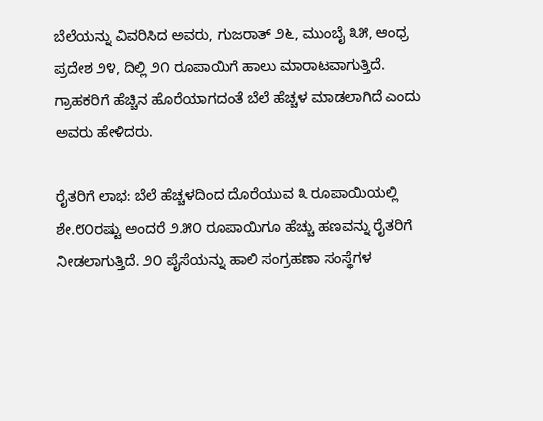ಬೆಲೆಯನ್ನು ವಿವರಿಸಿದ ಅವರು, ಗುಜರಾತ್ ೨೬, ಮುಂಬೈ ೩೫, ಆಂಧ್ರ ಪ್ರದೇಶ ೨೪, ದಿಲ್ಲಿ ೨೧ ರೂಪಾಯಿಗೆ ಹಾಲು ಮಾರಾಟವಾಗುತ್ತಿದೆ. ಗ್ರಾಹಕರಿಗೆ ಹೆಚ್ಚಿನ ಹೊರೆಯಾಗದಂತೆ ಬೆಲೆ ಹೆಚ್ಚಳ ಮಾಡಲಾಗಿದೆ ಎಂದು ಅವರು ಹೇಳಿದರು.

ರೈತರಿಗೆ ಲಾಭ: ಬೆಲೆ ಹೆಚ್ಚಳದಿಂದ ದೊರೆಯುವ ೩ ರೂಪಾಯಿಯಲ್ಲಿ ಶೇ.೮೦ರಷ್ಟು ಅಂದರೆ ೨.೫೦ ರೂಪಾಯಿಗೂ ಹೆಚ್ಚು ಹಣವನ್ನು ರೈತರಿಗೆ ನೀಡಲಾಗುತ್ತಿದೆ. ೨೦ ಪೈಸೆಯನ್ನು ಹಾಲಿ ಸಂಗ್ರಹಣಾ ಸಂಸ್ಥೆಗಳ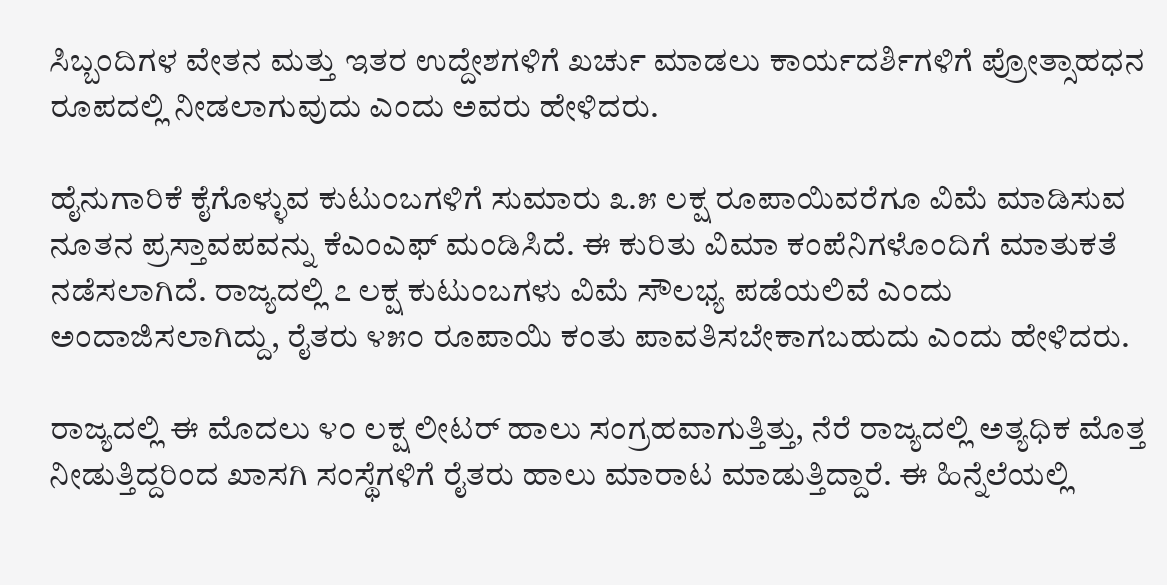ಸಿಬ್ಬಂದಿಗಳ ವೇತನ ಮತ್ತು ಇತರ ಉದ್ದೇಶಗಳಿಗೆ ಖರ್ಚು ಮಾಡಲು ಕಾರ್ಯದರ್ಶಿಗಳಿಗೆ ಪ್ರೋತ್ಸಾಹಧನ ರೂಪದಲ್ಲಿ ನೀಡಲಾಗುವುದು ಎಂದು ಅವರು ಹೇಳಿದರು.

ಹೈನುಗಾರಿಕೆ ಕೈಗೊಳ್ಳುವ ಕುಟುಂಬಗಳಿಗೆ ಸುಮಾರು ೩.೫ ಲಕ್ಷ ರೂಪಾಯಿವರೆಗೂ ವಿಮೆ ಮಾಡಿಸುವ ನೂತನ ಪ್ರಸ್ತಾವಪವನ್ನು ಕೆ‌ಎಂಎಫ್ ಮಂಡಿಸಿದೆ. ಈ ಕುರಿತು ವಿಮಾ ಕಂಪೆನಿಗಳೊಂದಿಗೆ ಮಾತುಕತೆ ನಡೆಸಲಾಗಿದೆ. ರಾಜ್ಯದಲ್ಲಿ ೭ ಲಕ್ಷ ಕುಟುಂಬಗಳು ವಿಮೆ ಸೌಲಭ್ಯ ಪಡೆಯಲಿವೆ ಎಂದು ಅಂದಾಜಿಸಲಾಗಿದ್ದು, ರೈತರು ೪೫೦ ರೂಪಾಯಿ ಕಂತು ಪಾವತಿಸಬೇಕಾಗಬಹುದು ಎಂದು ಹೇಳಿದರು.

ರಾಜ್ಯದಲ್ಲಿ ಈ ಮೊದಲು ೪೦ ಲಕ್ಷ ಲೀಟರ್ ಹಾಲು ಸಂಗ್ರಹವಾಗುತ್ತಿತ್ತು, ನೆರೆ ರಾಜ್ಯದಲ್ಲಿ ಅತ್ಯಧಿಕ ಮೊತ್ತ ನೀಡುತ್ತಿದ್ದರಿಂದ ಖಾಸಗಿ ಸಂಸ್ಥೆಗಳಿಗೆ ರೈತರು ಹಾಲು ಮಾರಾಟ ಮಾಡುತ್ತಿದ್ದಾರೆ. ಈ ಹಿನ್ನೆಲೆಯಲ್ಲಿ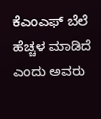ಕೆ‌ಎಂಎಫ್ ಬೆಲೆ ಹೆಚ್ಚಳ ಮಾಡಿದೆ ಎಂದು ಅವರು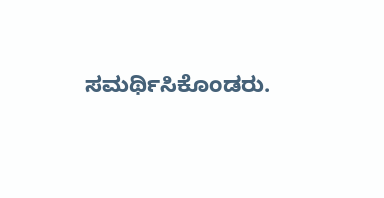ಸಮರ್ಥಿಸಿಕೊಂಡರು.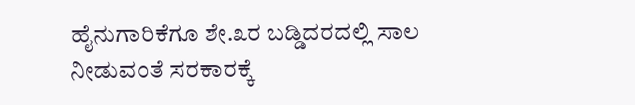ಹೈನುಗಾರಿಕೆಗೂ ಶೇ.೩ರ ಬಡ್ಡಿದರದಲ್ಲಿ ಸಾಲ ನೀಡುವಂತೆ ಸರಕಾರಕ್ಕೆ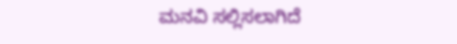ಮನವಿ ಸಲ್ಲಿಸಲಾಗಿದೆ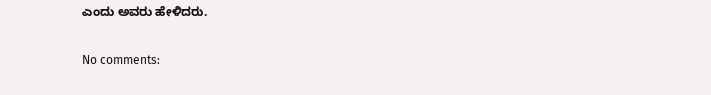ಎಂದು ಅವರು ಹೇಳಿದರು.

No comments: